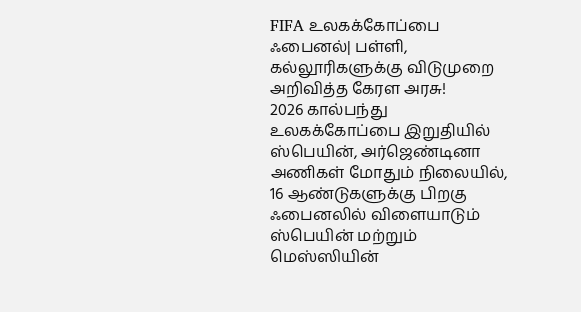FIFA உலகக்கோப்பை ஃபைனல்| பள்ளி, கல்லூரிகளுக்கு விடுமுறை அறிவித்த கேரள அரசு!
2026 கால்பந்து உலகக்கோப்பை இறுதியில் ஸ்பெயின், அர்ஜெண்டினா அணிகள் மோதும் நிலையில், 16 ஆண்டுகளுக்கு பிறகு ஃபைனலில் விளையாடும் ஸ்பெயின் மற்றும் மெஸ்ஸியின்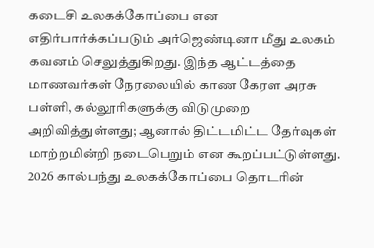கடைசி உலகக்கோப்பை என எதிர்பார்க்கப்படும் அர்ஜெண்டினா மீது உலகம் கவனம் செலுத்துகிறது. இந்த ஆட்டத்தை மாணவர்கள் நேரலையில் காண கேரள அரசு பள்ளி, கல்லூரிகளுக்கு விடுமுறை அறிவித்துள்ளது; ஆனால் திட்டமிட்ட தேர்வுகள் மாற்றமின்றி நடைபெறும் என கூறப்பட்டுள்ளது.
2026 கால்பந்து உலகக்கோப்பை தொடரின்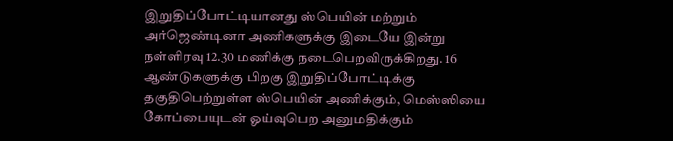இறுதிப்போட்டியானது ஸ்பெயின் மற்றும் அர்ஜெண்டினா அணிகளுக்கு இடையே இன்று நள்ளிரவு 12.30 மணிக்கு நடைபெறவிருக்கிறது. 16 ஆண்டுகளுக்கு பிறகு இறுதிப்போட்டிக்கு தகுதிபெற்றுள்ள ஸ்பெயின் அணிக்கும், மெஸ்ஸியை கோப்பையுடன் ஓய்வுபெற அனுமதிக்கும்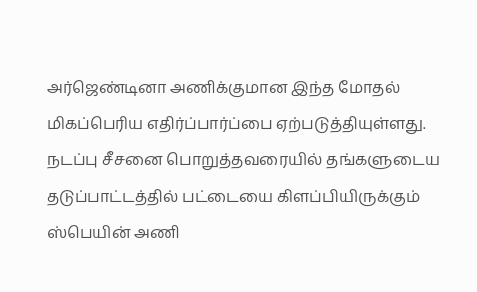அர்ஜெண்டினா அணிக்குமான இந்த மோதல் மிகப்பெரிய எதிர்ப்பார்ப்பை ஏற்படுத்தியுள்ளது.
நடப்பு சீசனை பொறுத்தவரையில் தங்களுடைய தடுப்பாட்டத்தில் பட்டையை கிளப்பியிருக்கும் ஸ்பெயின் அணி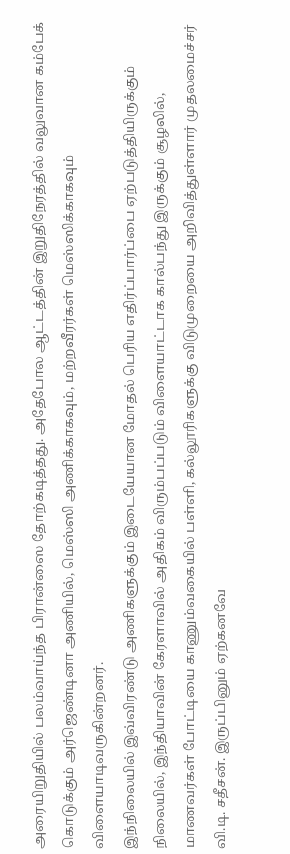அரையிறுதியில் பலம்வாய்ந்த பிரான்ஸை தோற்கடித்தது. அதேபோல ஆட்டத்தின் இறுதிநேரத்தில் வலுவான கம்பேக் கொடுக்கும் அர்ஜெண்டினா அணியில், மெஸ்ஸி அணிக்காகவும், மற்றவீரர்கள் மெஸ்ஸிக்காகவும் விளையாடிவருகின்றனர்.
இந்நிலையில் இவ்விரண்டு அணிகளுக்கும் இடையேயான மோதல் பெரிய எதிர்ப்பார்ப்பை ஏற்படுத்தியிருக்கும் நிலையில், இந்தியாவின் கேரளாவில் அதிகம் விரும்பப்படும் விளையாட்டாக கால்பந்து இருக்கும் சூழலில், மாணவர்கள் போட்டியை காணும்வகையில் பள்ளி, கல்லூரிகளுக்கு விடுமுறையை அறிவித்துள்ளார் முதலமைச்சர் வி.டி. சதீசன். இருப்பினும் ஏற்கனவே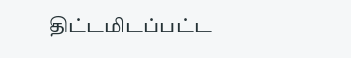திட்டமிடப்பட்ட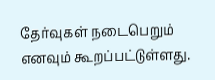தேர்வுகள் நடைபெறும் எனவும் கூறப்பட்டுள்ளது.